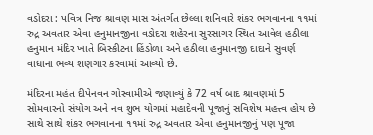વડોદરા : પવિત્ર નિજ શ્રાવણ માસ અંતર્ગત છેલ્લા શનિવારે શંકર ભગવાનના ૧૧માં રુદ્ર અવતાર એવા હનુમાનજીના વડોદરા શહેરના સુરસાગર સ્થિત આવેલ હઠીલા હનુમાન મંદિર ખાતે બિસ્કીટના હિંડોળા અને હઠીલા હનુમાનજી દાદાને સુવર્ણ વાધાના ભવ્ય શણગાર કરવામાં આવ્યો છે.

મંદિરના મહંત દીપેનવન ગોસ્વામીએ જણાવ્યું કે 72 વર્ષ બાદ શ્રાવણમાં 5 સોમવારનો સંયોગ અને નવ શુભ યોગમાં મહાદેવની પૂજાનું સવિશેષ મહત્ત્વ હોય છે સાથે સાથે શંકર ભગવાનના ૧૧માં રુદ્ર અવતાર એવા હનુમાનજીનું પણ પૂજા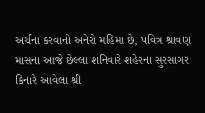અર્ચના કરવાનો અનેરો મહિમા છે, પવિત્ર શ્રાવણ માસના આજે છેલ્લા શનિવારે શહેરના સુરસાગર કિનારે આવેલા શ્રી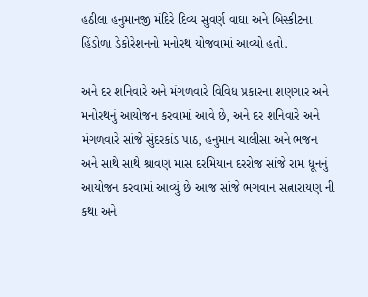હઠીલા હનુમાનજી મંદિરે દિવ્ય સુવર્ણ વાઘા અને બિસ્કીટના હિંડોળા ડેકોરેશનનો મનોરથ યોજવામાં આવ્યો હતો.

અને દર શનિવારે અને મંગળવારે વિવિધ પ્રકારના શણગાર અને મનોરથનું આયોજન કરવામાં આવે છે, અને દર શનિવારે અને મંગળવારે સાંજે સુંદરકાંડ પાઠ, હનુમાન ચાલીસા અને ભજન અને સાથે સાથે શ્રાવણ માસ દરમિયાન દરરોજ સાંજે રામ ધૂનનું આયોજન કરવામાં આવ્યું છે આજ સાંજે ભગવાન સત્નારાયણ ની કથા અને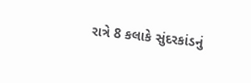રાત્રે 8 કલાકે સુંદરકાંડનું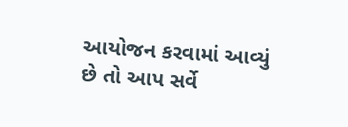આયોજન કરવામાં આવ્યું છે તો આપ સર્વે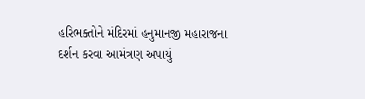હરિભક્તોને મંદિરમાં હનુમાનજી મહારાજના દર્શન કરવા આમંત્રણ અપાયું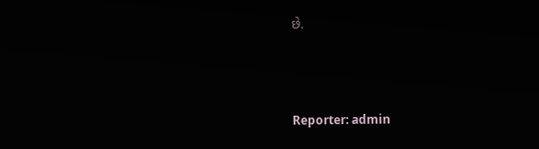છે.



Reporter: admin